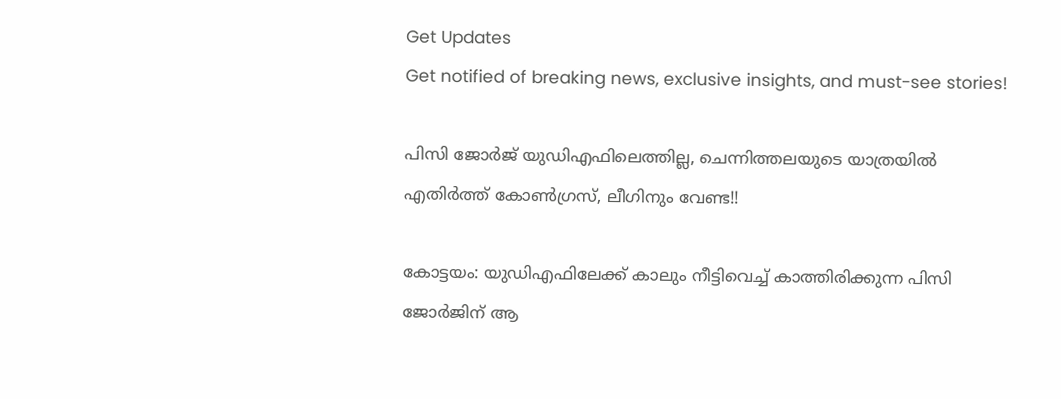Get Updates
Get notified of breaking news, exclusive insights, and must-see stories!

പിസി ജോര്‍ജ് യുഡിഎഫിലെത്തില്ല, ചെന്നിത്തലയുടെ യാത്രയില്‍ എതിര്‍ത്ത് കോണ്‍ഗ്രസ്, ലീഗിനും വേണ്ട!!

കോട്ടയം: യുഡിഎഫിലേക്ക് കാലും നീട്ടിവെച്ച് കാത്തിരിക്കുന്ന പിസി ജോര്‍ജിന് ആ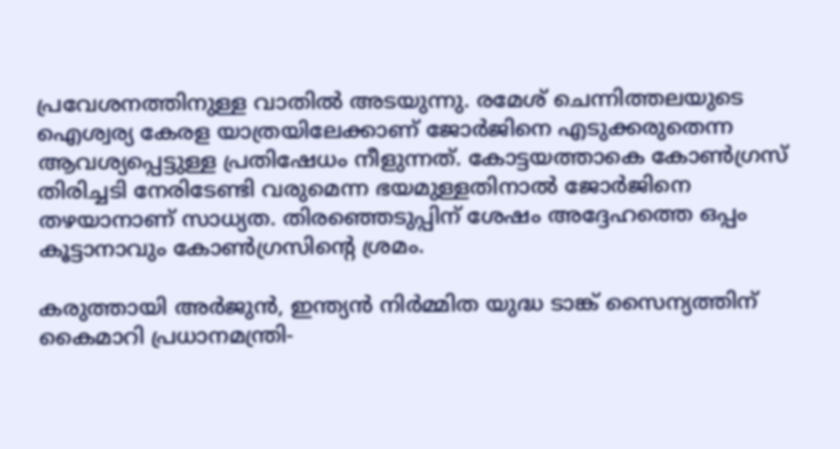പ്രവേശനത്തിനുള്ള വാതില്‍ അടയുന്നു. രമേശ് ചെന്നിത്തലയുടെ ഐശ്വര്യ കേരള യാത്രയിലേക്കാണ് ജോര്‍ജിനെ എടുക്കരുതെന്ന ആവശ്യപ്പെട്ടുള്ള പ്രതിഷേധം നീളുന്നത്. കോട്ടയത്താകെ കോണ്‍ഗ്രസ് തിരിച്ചടി നേരിടേണ്ടി വരുമെന്ന ഭയമുള്ളതിനാല്‍ ജോര്‍ജിനെ തഴയാനാണ് സാധ്യത. തിരഞ്ഞെടുപ്പിന് ശേഷം അദ്ദേഹത്തെ ഒപ്പം കൂട്ടാനാവും കോണ്‍ഗ്രസിന്റെ ശ്രമം.

കരുത്തായി അര്‍ജുന്‍, ഇന്ത്യന്‍ നിര്‍മ്മിത യുദ്ധ ടാങ്ക് സൈന്യത്തിന് കൈമാറി പ്രധാനമന്ത്രി-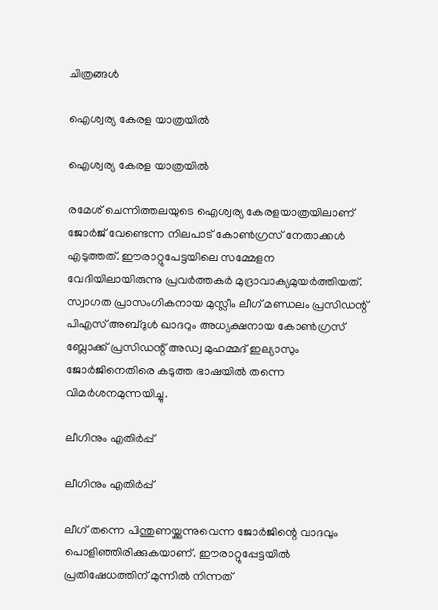ചിത്രങ്ങള്‍

ഐശ്വര്യ കേരള യാത്രയില്‍

ഐശ്വര്യ കേരള യാത്രയില്‍

രമേശ് ചെന്നിത്തലയുടെ ഐശ്വര്യ കേരളയാത്രയിലാണ് ജോര്‍ജ് വേണ്ടെന്ന നിലപാട് കോണ്‍ഗ്രസ് നേതാക്കള്‍ എടുത്തത്. ഈരാറ്റുപേട്ടയിലെ സമ്മേളന വേദിയിലായിരുന്നു പ്രവര്‍ത്തകര്‍ മുദ്രാവാക്യമുയര്‍ത്തിയത്. സ്വാഗത പ്രാസംഗികനായ മുസ്ലീം ലീഗ് മണ്ഡലം പ്രസിഡന്റ് പിഎസ് അബ്ദുള്‍ ഖാദറും അധ്യക്ഷനായ കോണ്‍ഗ്രസ് ബ്ലോക്ക് പ്രസിഡന്റ് അഡ്വ മുഹമ്മദ് ഇല്യാസും ജോര്‍ജിനെതിരെ കടുത്ത ഭാഷയില്‍ തന്നെ വിമര്‍ശനമുന്നയിച്ചു.

ലീഗിനും എതിര്‍പ്പ്

ലീഗിനും എതിര്‍പ്പ്

ലീഗ് തന്നെ പിന്തുണയ്ക്കുന്നുവെന്ന ജോര്‍ജിന്റെ വാദവും പൊളിഞ്ഞിരിക്കുകയാണ്. ഈരാറ്റുപ്പേട്ടയില്‍ പ്രതിഷേധത്തിന് മുന്നില്‍ നിന്നത്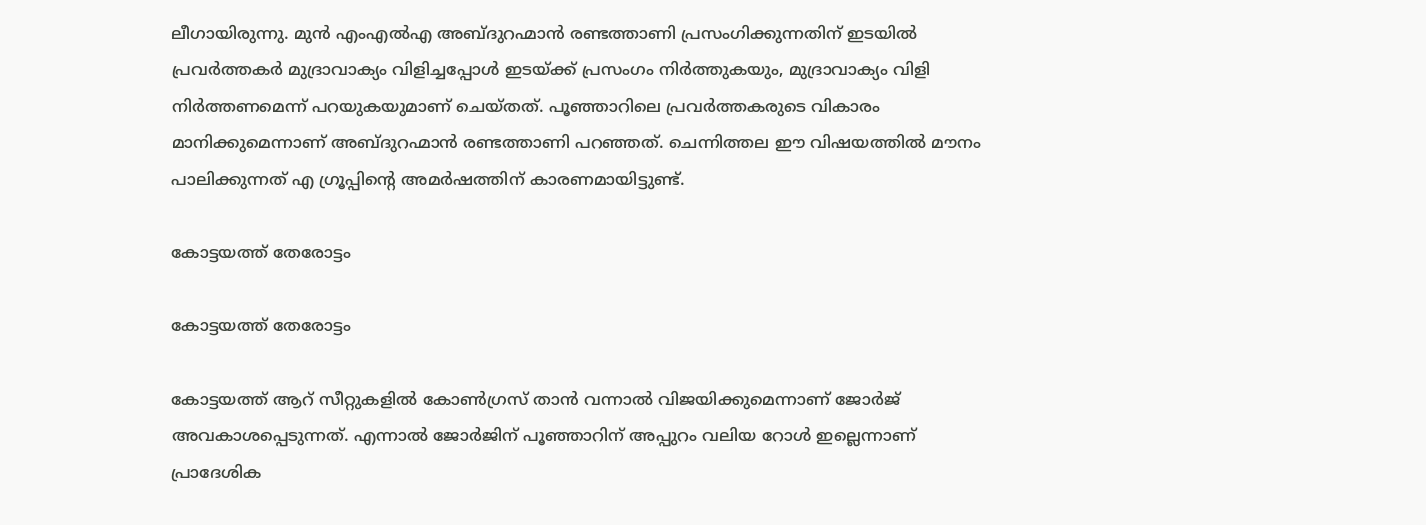ലീഗായിരുന്നു. മുന്‍ എംഎല്‍എ അബ്ദുറഹ്മാന്‍ രണ്ടത്താണി പ്രസംഗിക്കുന്നതിന് ഇടയില്‍ പ്രവര്‍ത്തകര്‍ മുദ്രാവാക്യം വിളിച്ചപ്പോള്‍ ഇടയ്ക്ക് പ്രസംഗം നിര്‍ത്തുകയും, മുദ്രാവാക്യം വിളി നിര്‍ത്തണമെന്ന് പറയുകയുമാണ് ചെയ്തത്. പൂഞ്ഞാറിലെ പ്രവര്‍ത്തകരുടെ വികാരം മാനിക്കുമെന്നാണ് അബ്ദുറഹ്മാന്‍ രണ്ടത്താണി പറഞ്ഞത്. ചെന്നിത്തല ഈ വിഷയത്തില്‍ മൗനം പാലിക്കുന്നത് എ ഗ്രൂപ്പിന്റെ അമര്‍ഷത്തിന് കാരണമായിട്ടുണ്ട്.

കോട്ടയത്ത് തേരോട്ടം

കോട്ടയത്ത് തേരോട്ടം

കോട്ടയത്ത് ആറ് സീറ്റുകളില്‍ കോണ്‍ഗ്രസ് താന്‍ വന്നാല്‍ വിജയിക്കുമെന്നാണ് ജോര്‍ജ് അവകാശപ്പെടുന്നത്. എന്നാല്‍ ജോര്‍ജിന് പൂഞ്ഞാറിന് അപ്പുറം വലിയ റോള്‍ ഇല്ലെന്നാണ് പ്രാദേശിക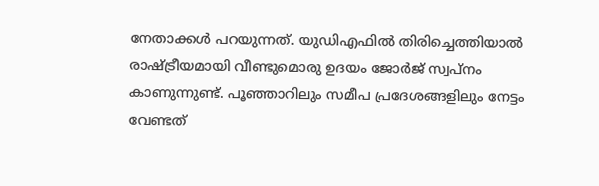നേതാക്കള്‍ പറയുന്നത്. യുഡിഎഫില്‍ തിരിച്ചെത്തിയാല്‍ രാഷ്ട്രീയമായി വീണ്ടുമൊരു ഉദയം ജോര്‍ജ് സ്വപ്‌നം കാണുന്നുണ്ട്. പൂഞ്ഞാറിലും സമീപ പ്രദേശങ്ങളിലും നേട്ടം വേണ്ടത്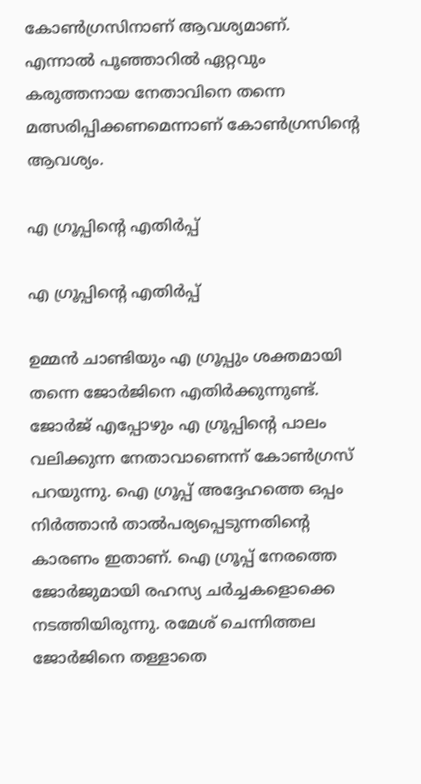കോണ്‍ഗ്രസിനാണ് ആവശ്യമാണ്. എന്നാല്‍ പൂഞ്ഞാറില്‍ ഏറ്റവും കരുത്തനായ നേതാവിനെ തന്നെ മത്സരിപ്പിക്കണമെന്നാണ് കോണ്‍ഗ്രസിന്റെ ആവശ്യം.

എ ഗ്രൂപ്പിന്റെ എതിര്‍പ്പ്

എ ഗ്രൂപ്പിന്റെ എതിര്‍പ്പ്

ഉമ്മന്‍ ചാണ്ടിയും എ ഗ്രൂപ്പും ശക്തമായി തന്നെ ജോര്‍ജിനെ എതിര്‍ക്കുന്നുണ്ട്. ജോര്‍ജ് എപ്പോഴും എ ഗ്രൂപ്പിന്റെ പാലം വലിക്കുന്ന നേതാവാണെന്ന് കോണ്‍ഗ്രസ് പറയുന്നു. ഐ ഗ്രൂപ്പ് അദ്ദേഹത്തെ ഒപ്പം നിര്‍ത്താന്‍ താല്‍പര്യപ്പെടുന്നതിന്റെ കാരണം ഇതാണ്. ഐ ഗ്രൂപ്പ് നേരത്തെ ജോര്‍ജുമായി രഹസ്യ ചര്‍ച്ചകളൊക്കെ നടത്തിയിരുന്നു. രമേശ് ചെന്നിത്തല ജോര്‍ജിനെ തള്ളാതെ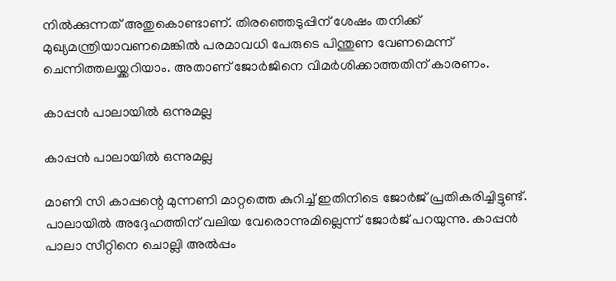നില്‍ക്കുന്നത് അതുകൊണ്ടാണ്. തിരഞ്ഞെടുപ്പിന് ശേഷം തനിക്ക് മുഖ്യമന്ത്രിയാവണമെങ്കില്‍ പരമാവധി പേരുടെ പിന്തുണ വേണമെന്ന് ചെന്നിത്തലയ്ക്കറിയാം. അതാണ് ജോര്‍ജിനെ വിമര്‍ശിക്കാത്തതിന് കാരണം.

കാപ്പന്‍ പാലായില്‍ ഒന്നുമല്ല

കാപ്പന്‍ പാലായില്‍ ഒന്നുമല്ല

മാണി സി കാപ്പന്റെ മുന്നണി മാറ്റത്തെ കുറിച്ച് ഇതിനിടെ ജോര്‍ജ് പ്രതികരിച്ചിട്ടുണ്ട്. പാലായില്‍ അദ്ദേഹത്തിന് വലിയ വേരൊന്നുമില്ലെന്ന് ജോര്‍ജ് പറയുന്നു. കാപ്പന്‍ പാലാ സീറ്റിനെ ചൊല്ലി അല്‍പ്പം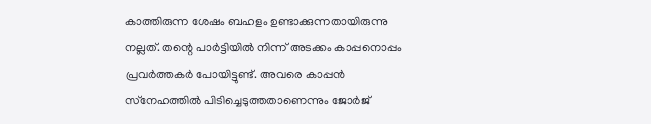കാത്തിരുന്ന ശേഷം ബഹളം ഉണ്ടാക്കുന്നതായിരുന്നു നല്ലത്. തന്റെ പാര്‍ട്ടിയില്‍ നിന്ന് അടക്കം കാപ്പനൊപ്പം പ്രവര്‍ത്തകര്‍ പോയിട്ടുണ്ട്. അവരെ കാപ്പന്‍ സ്‌നേഹത്തില്‍ പിടിച്ചെടുത്തതാണെന്നും ജോര്‍ജ്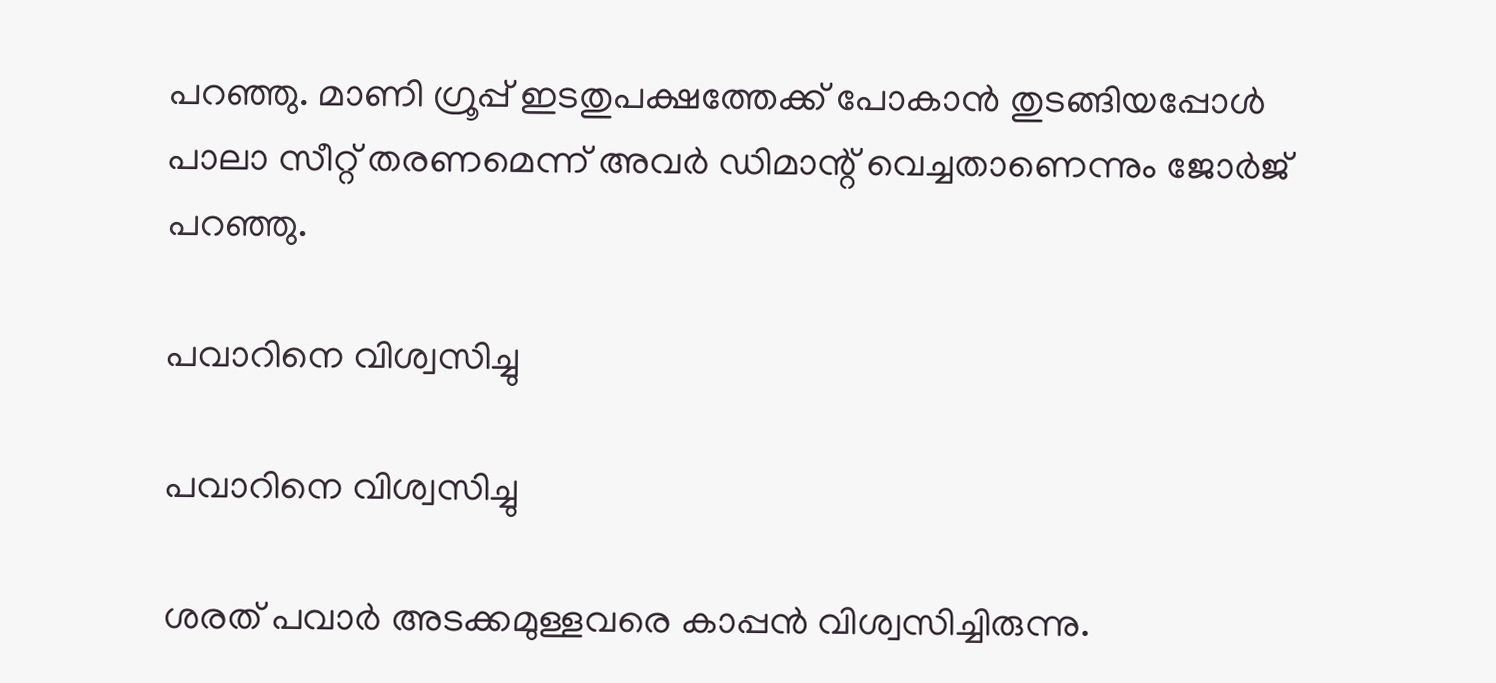പറഞ്ഞു. മാണി ഗ്രൂപ്പ് ഇടതുപക്ഷത്തേക്ക് പോകാന്‍ തുടങ്ങിയപ്പോള്‍ പാലാ സീറ്റ് തരണമെന്ന് അവര്‍ ഡിമാന്റ് വെച്ചതാണെന്നും ജോര്‍ജ് പറഞ്ഞു.

പവാറിനെ വിശ്വസിച്ചു

പവാറിനെ വിശ്വസിച്ചു

ശരത് പവാര്‍ അടക്കമുള്ളവരെ കാപ്പന്‍ വിശ്വസിച്ചിരുന്നു.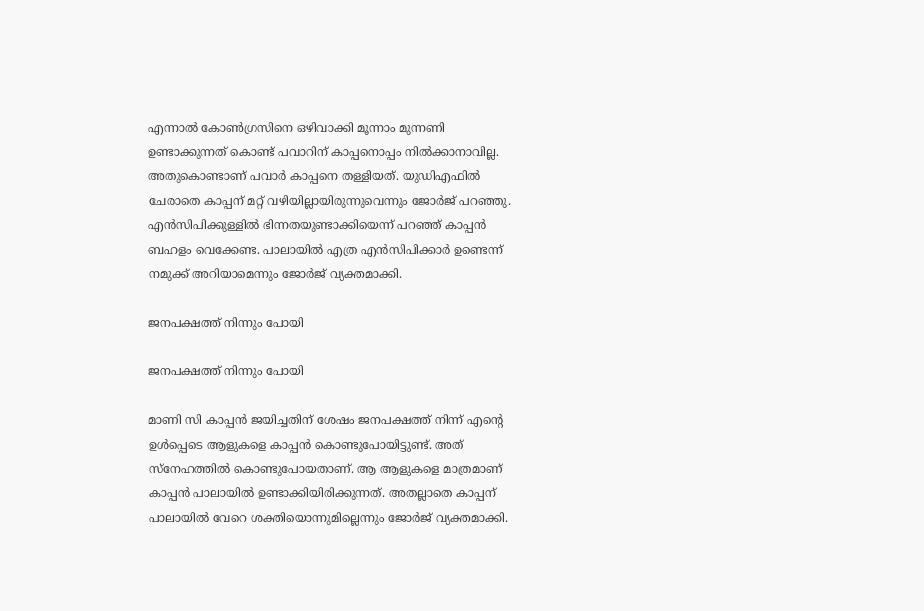എന്നാല്‍ കോണ്‍ഗ്രസിനെ ഒഴിവാക്കി മൂന്നാം മുന്നണി ഉണ്ടാക്കുന്നത് കൊണ്ട് പവാറിന് കാപ്പനൊപ്പം നില്‍ക്കാനാവില്ല. അതുകൊണ്ടാണ് പവാര്‍ കാപ്പനെ തള്ളിയത്. യുഡിഎഫില്‍ ചേരാതെ കാപ്പന് മറ്റ് വഴിയില്ലായിരുന്നുവെന്നും ജോര്‍ജ് പറഞ്ഞു. എന്‍സിപിക്കുള്ളില്‍ ഭിന്നതയുണ്ടാക്കിയെന്ന് പറഞ്ഞ് കാപ്പന്‍ ബഹളം വെക്കേണ്ട. പാലായില്‍ എത്ര എന്‍സിപിക്കാര്‍ ഉണ്ടെന്ന് നമുക്ക് അറിയാമെന്നും ജോര്‍ജ് വ്യക്തമാക്കി.

ജനപക്ഷത്ത് നിന്നും പോയി

ജനപക്ഷത്ത് നിന്നും പോയി

മാണി സി കാപ്പന്‍ ജയിച്ചതിന് ശേഷം ജനപക്ഷത്ത് നിന്ന് എന്റെ ഉള്‍പ്പെടെ ആളുകളെ കാപ്പന്‍ കൊണ്ടുപോയിട്ടുണ്ട്. അത് സ്‌നേഹത്തില്‍ കൊണ്ടുപോയതാണ്. ആ ആളുകളെ മാത്രമാണ് കാപ്പന്‍ പാലായില്‍ ഉണ്ടാക്കിയിരിക്കുന്നത്. അതല്ലാതെ കാപ്പന് പാലായില്‍ വേറെ ശക്തിയൊന്നുമില്ലെന്നും ജോര്‍ജ് വ്യക്തമാക്കി.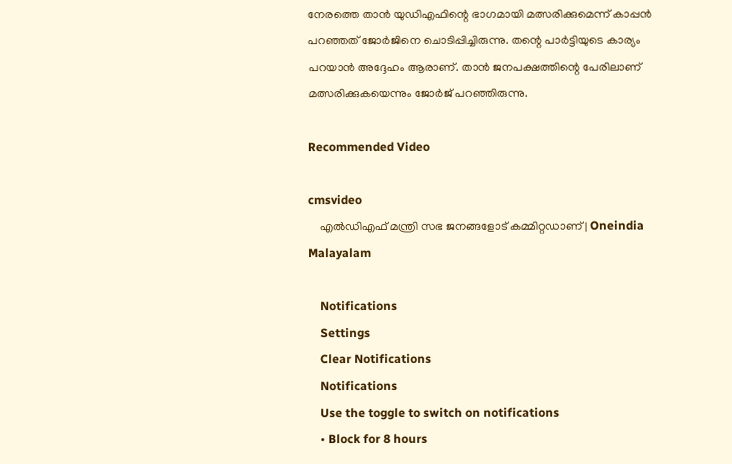നേരത്തെ താന്‍ യുഡിഎഫിന്റെ ഭാഗമായി മത്സരിക്കുമെന്ന് കാപ്പന്‍ പറഞ്ഞത് ജോര്‍ജിനെ ചൊടിപ്പിച്ചിരുന്നു. തന്റെ പാര്‍ട്ടിയുടെ കാര്യം പറയാന്‍ അദ്ദേഹം ആരാണ്. താന്‍ ജനപക്ഷത്തിന്റെ പേരിലാണ് മത്സരിക്കുകയെന്നും ജോര്‍ജ് പറഞ്ഞിരുന്നു.

Recommended Video

cmsvideo
    എല്‍ഡിഎഫ് മന്ത്രി സഭ ജനങ്ങളോട് കമ്മിറ്റഡാണ് | Oneindia Malayalam

    Notifications
    Settings
    Clear Notifications
    Notifications
    Use the toggle to switch on notifications
    • Block for 8 hours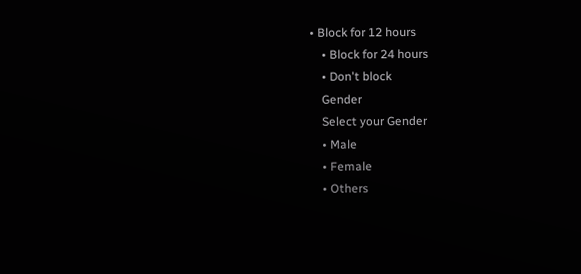• Block for 12 hours
    • Block for 24 hours
    • Don't block
    Gender
    Select your Gender
    • Male
    • Female
    • Others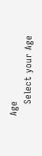Age
    Select your Age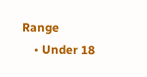Range
    • Under 18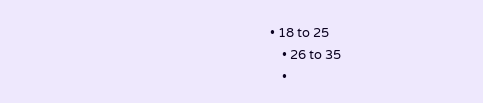• 18 to 25
    • 26 to 35
    •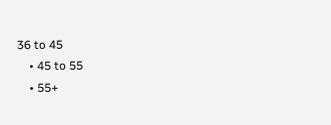36 to 45
    • 45 to 55
    • 55+